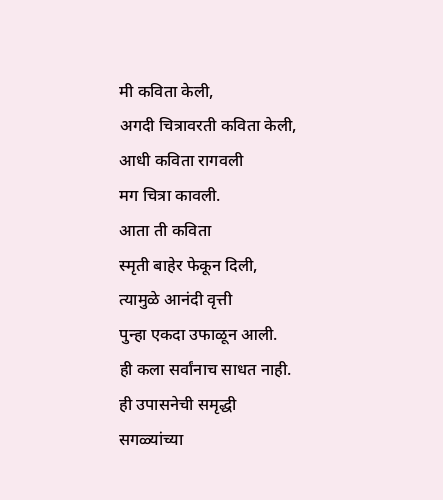मी कविता केली,
अगदी चित्रावरती कविता केली,
आधी कविता रागवली
मग चित्रा कावली.
आता ती कविता
स्मृती बाहेर फेकून दिली,
त्यामुळे आनंदी वृत्ती
पुन्हा एकदा उफाळून आली.
ही कला सर्वांनाच साधत नाही.
ही उपासनेची समृद्धी
सगळ्यांच्या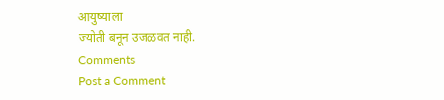आयुष्याला
ज्योती बनून उजळवत नाही.
Comments
Post a Comment